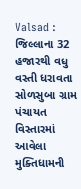Valsad : જિલ્લાના 32 હજારથી વધુ વસ્તી ધરાવતા સોળસુબા ગ્રામ પંચાયત વિસ્તારમાં આવેલા મુક્તિધામની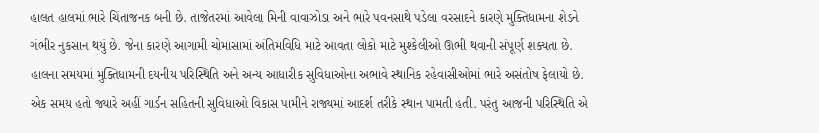હાલત હાલમાં ભારે ચિંતાજનક બની છે. તાજેતરમાં આવેલા મિની વાવાઝોડા અને ભારે પવનસાથે પડેલા વરસાદને કારણે મુક્તિધામના શેડને ગંભીર નુકસાન થયું છે. જેના કારણે આગામી ચોમાસામાં અંતિમવિધિ માટે આવતા લોકો માટે મુશ્કેલીઓ ઊભી થવાની સંપૂર્ણ શક્યતા છે.
હાલના સમયમાં મુક્તિધામની દયનીય પરિસ્થિતિ અને અન્ય આધારીક સુવિધાઓના અભાવે સ્થાનિક રહેવાસીઓમાં ભારે અસંતોષ ફેલાયો છે. એક સમય હતો જ્યારે અહીં ગાર્ડન સહિતની સુવિધાઓ વિકાસ પામીને રાજ્યમાં આદર્શ તરીકે સ્થાન પામતી હતી. પરંતુ આજની પરિસ્થિતિ એ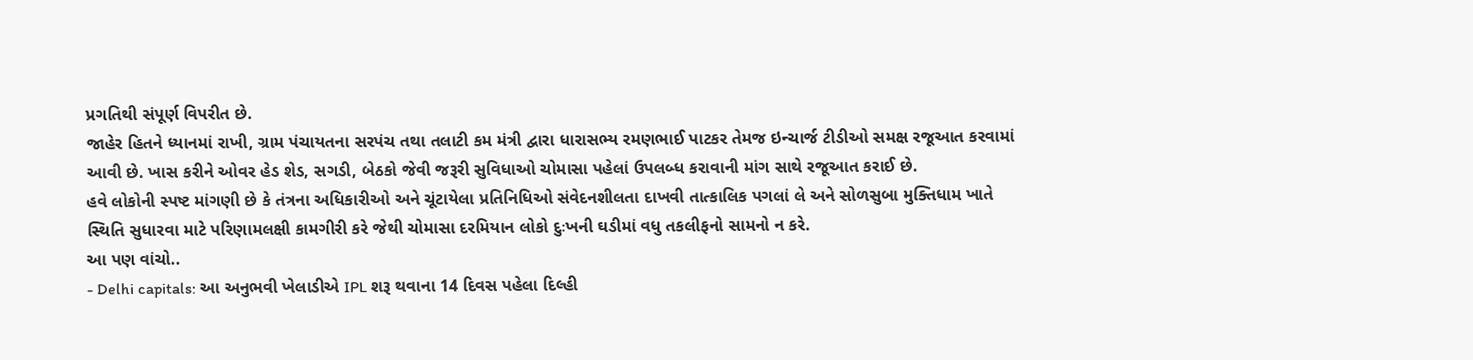પ્રગતિથી સંપૂર્ણ વિપરીત છે.
જાહેર હિતને ધ્યાનમાં રાખી, ગ્રામ પંચાયતના સરપંચ તથા તલાટી કમ મંત્રી દ્વારા ધારાસભ્ય રમણભાઈ પાટકર તેમજ ઇન્ચાર્જ ટીડીઓ સમક્ષ રજૂઆત કરવામાં આવી છે. ખાસ કરીને ઓવર હેડ શેડ, સગડી, બેઠકો જેવી જરૂરી સુવિધાઓ ચોમાસા પહેલાં ઉપલબ્ધ કરાવાની માંગ સાથે રજૂઆત કરાઈ છે.
હવે લોકોની સ્પષ્ટ માંગણી છે કે તંત્રના અધિકારીઓ અને ચૂંટાયેલા પ્રતિનિધિઓ સંવેદનશીલતા દાખવી તાત્કાલિક પગલાં લે અને સોળસુબા મુક્તિધામ ખાતે સ્થિતિ સુધારવા માટે પરિણામલક્ષી કામગીરી કરે જેથી ચોમાસા દરમિયાન લોકો દુઃખની ઘડીમાં વધુ તકલીફનો સામનો ન કરે.
આ પણ વાંચો..
- Delhi capitals: આ અનુભવી ખેલાડીએ IPL શરૂ થવાના 14 દિવસ પહેલા દિલ્હી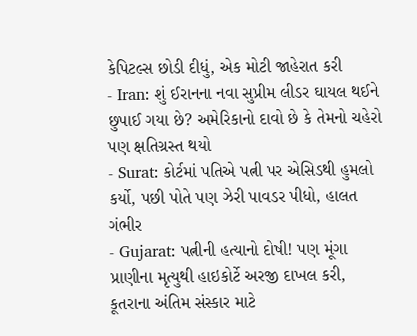કેપિટલ્સ છોડી દીધું, એક મોટી જાહેરાત કરી
- Iran: શું ઈરાનના નવા સુપ્રીમ લીડર ઘાયલ થઈને છુપાઈ ગયા છે? અમેરિકાનો દાવો છે કે તેમનો ચહેરો પણ ક્ષતિગ્રસ્ત થયો
- Surat: કોર્ટમાં પતિએ પત્ની પર એસિડથી હુમલો કર્યો, પછી પોતે પણ ઝેરી પાવડર પીધો, હાલત ગંભીર
- Gujarat: પત્નીની હત્યાનો દોષી! પણ મૂંગા પ્રાણીના મૃત્યુથી હાઇકોર્ટે અરજી દાખલ કરી, કૂતરાના અંતિમ સંસ્કાર માટે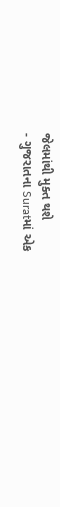જેલમાંથી મુક્ત થશે
- ગુજરાતના Suratમાં એક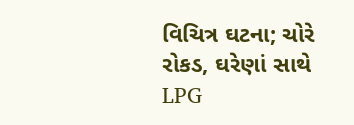વિચિત્ર ઘટના; ચોરે રોકડ, ઘરેણાં સાથે LPG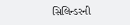સિલિન્ડરની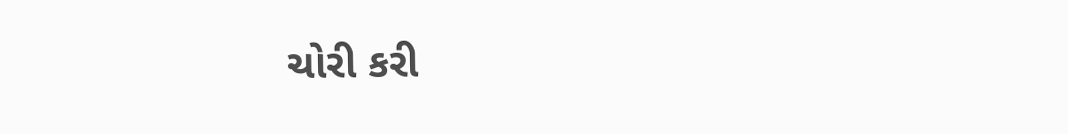ચોરી કરી